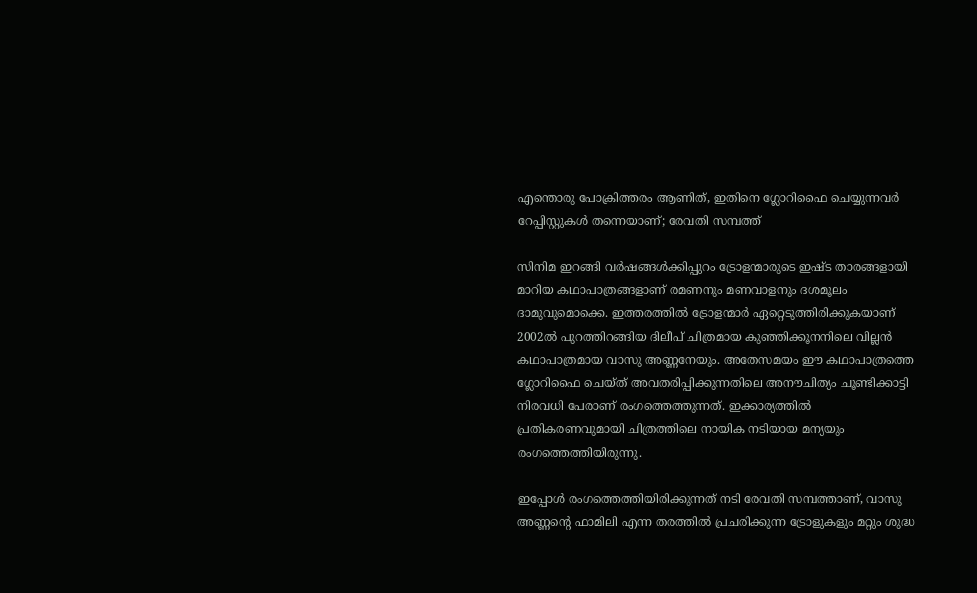എന്തൊരു പോക്രിത്തരം ആണിത്, ഇതിനെ ഗ്ലോറിഫൈ ചെയ്യുന്നവര്‍ റേപ്പിസ്റ്റുകള്‍ തന്നെയാണ്; രേവതി സമ്പത്ത്

സിനിമ ഇറങ്ങി വര്‍ഷങ്ങള്‍ക്കിപ്പുറം ട്രോളന്മാരുടെ ഇഷ്ട താരങ്ങളായി മാറിയ കഥാപാത്രങ്ങളാണ് രമണനും മണവാളനും ദശമൂലം ദാമുവുമൊക്കെ. ഇത്തരത്തില്‍ ട്രോളന്മാര്‍ ഏറ്റെടുത്തിരിക്കുകയാണ് 2002ല്‍ പുറത്തിറങ്ങിയ ദിലീപ് ചിത്രമായ കുഞ്ഞിക്കൂനനിലെ വില്ലന്‍ കഥാപാത്രമായ വാസു അണ്ണനേയും. അതേസമയം ഈ കഥാപാത്രത്തെ ഗ്ലോറിഫൈ ചെയ്ത് അവതരിപ്പിക്കുന്നതിലെ അനൗചിത്യം ചൂണ്ടിക്കാട്ടി നിരവധി പേരാണ് രംഗത്തെത്തുന്നത്. ഇക്കാര്യത്തില്‍ പ്രതികരണവുമായി ചിത്രത്തിലെ നായിക നടിയായ മന്യയും രംഗത്തെത്തിയിരുന്നു.

ഇപ്പോള്‍ രംഗത്തെത്തിയിരിക്കുന്നത് നടി രേവതി സമ്പത്താണ്, വാസു അണ്ണന്റെ ഫാമിലി എന്ന തരത്തില്‍ പ്രചരിക്കുന്ന ട്രോളുകളും മറ്റും ശുദ്ധ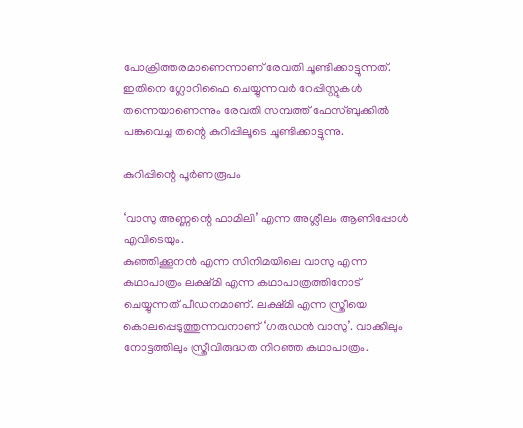പോക്രിത്തരമാണെന്നാണ് രേവതി ചൂണ്ടിക്കാട്ടുന്നത്. ഇതിനെ ഗ്ലോറിഫൈ ചെയ്യുന്നവര്‍ റേപ്പിസ്റ്റുകള്‍ തന്നെയാണെന്നും രേവതി സമ്പത്ത് ഫേസ്ബുക്കില്‍ പങ്കുവെച്ച തന്റെ കുറിപ്പിലൂടെ ചൂണ്ടിക്കാട്ടുന്നു.

കുറിപ്പിന്റെ പൂര്‍ണരൂപം

‘വാസു അണ്ണന്റെ ഫാമിലി’ എന്ന അശ്ലീലം ആണിപ്പോള്‍ എവിടെയും.
കുഞ്ഞിക്കൂനന്‍ എന്ന സിനിമയിലെ വാസു എന്ന കഥാപാത്രം ലക്ഷ്മി എന്ന കഥാപാത്രത്തിനോട് ചെയ്യുന്നത് പീഡനമാണ്. ലക്ഷ്മി എന്ന സ്ത്രീയെ കൊലപ്പെടുത്തുന്നവനാണ് ‘ഗരുഡന്‍ വാസു’. വാക്കിലും നോട്ടത്തിലും സ്ത്രീവിരുദ്ധത നിറഞ്ഞ കഥാപാത്രം.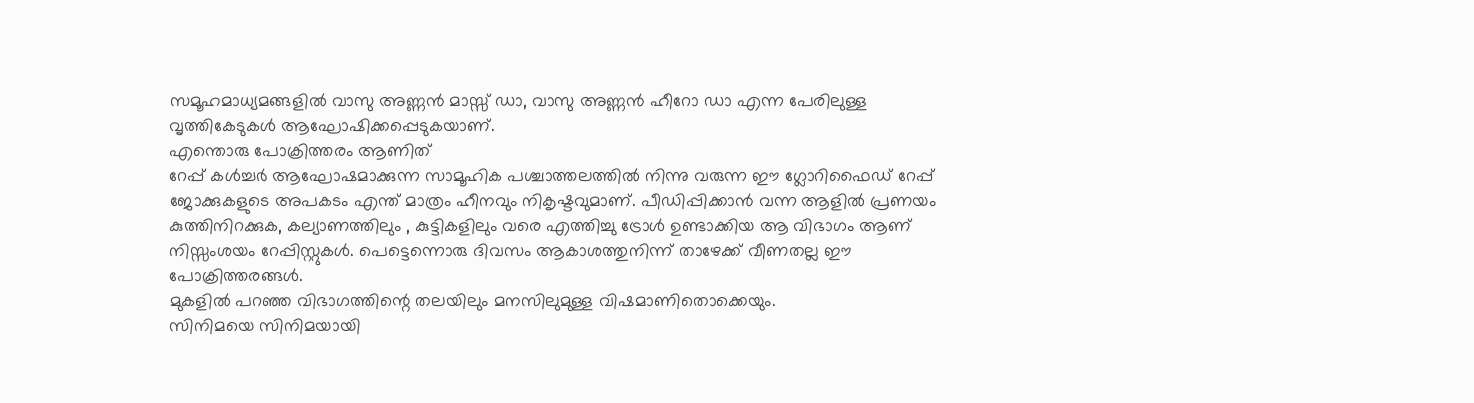സമൂഹമാധ്യമങ്ങളില്‍ വാസു അണ്ണന്‍ മാസ്സ് ഡാ, വാസു അണ്ണന്‍ ഹീറോ ഡാ എന്ന പേരിലുള്ള വൃത്തികേടുകള്‍ ആഘോഷിക്കപ്പെടുകയാണ്.
എന്തൊരു പോക്രിത്തരം ആണിത്
റേപ്പ് കള്‍ച്ചര്‍ ആഘോഷമാക്കുന്ന സാമൂഹിക പശ്ചാത്തലത്തില്‍ നിന്നു വരുന്ന ഈ ഗ്ലോറിഫൈഡ് റേപ്പ് ജോക്കുകളുടെ അപകടം എന്ത് മാത്രം ഹീനവും നികൃഷ്ടവുമാണ്. പീഡിപ്പിക്കാന്‍ വന്ന ആളില്‍ പ്രണയം കുത്തിനിറക്കുക, കല്യാണത്തിലും , കുട്ടികളിലും വരെ എത്തിച്ചു ട്രോള്‍ ഉണ്ടാക്കിയ ആ വിഭാഗം ആണ് നിസ്സംശയം റേപ്പിസ്റ്റുകള്‍. പെട്ടെന്നൊരു ദിവസം ആകാശത്തുനിന്ന് താഴേക്ക് വീണതല്ല ഈ പോക്രിത്തരങ്ങള്‍.
മുകളില്‍ പറഞ്ഞ വിഭാഗത്തിന്റെ തലയിലും മനസിലുമുള്ള വിഷമാണിതൊക്കെയും.
സിനിമയെ സിനിമയായി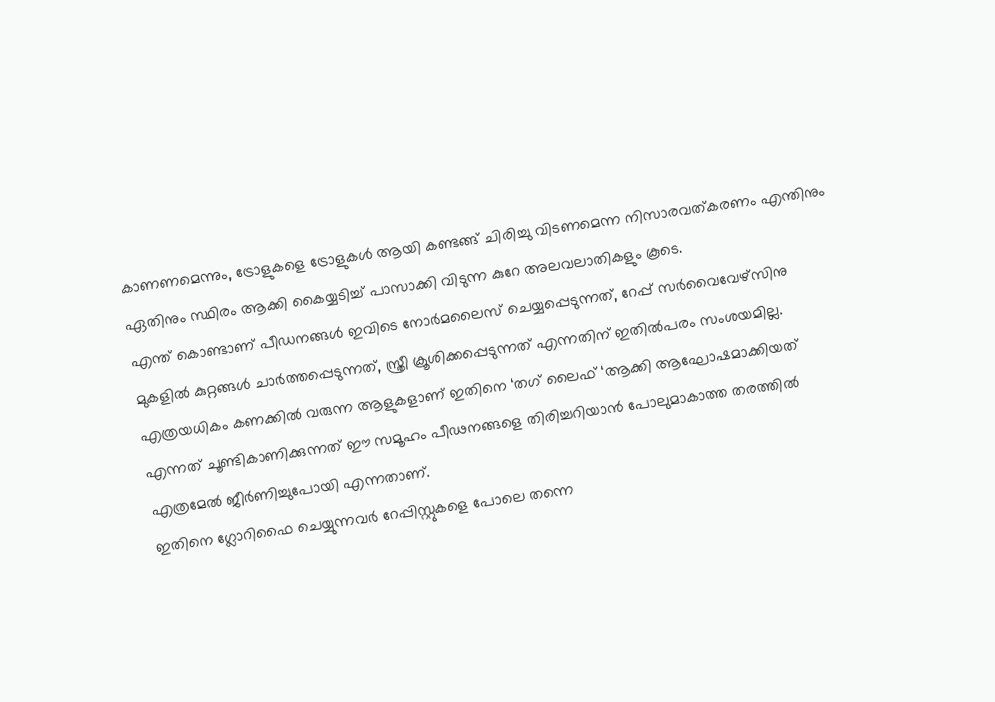കാണണമെന്നും, ട്രോളുകളെ ട്രോളുകള്‍ ആയി കണ്ടങ്ങ് ചിരിച്ചു വിടണമെന്ന നിസാരവത്കരണം എന്തിനും ഏതിനും സ്ഥിരം ആക്കി കൈയ്യടിച്ച് പാസാക്കി വിടുന്ന കുറേ അലവലാതികളും കൂടെ.
എന്ത് കൊണ്ടാണ് പീഡനങ്ങള്‍ ഇവിടെ നോര്‍മലൈസ് ചെയ്യപ്പെടുന്നത്, റേപ്പ് സര്‍വൈവേഴ്സിനു മുകളില്‍ കുറ്റങ്ങള്‍ ചാര്‍ത്തപ്പെടുന്നത്, സ്ത്രീ ക്രൂശിക്കപ്പെടുന്നത് എന്നതിന് ഇതില്‍പരം സംശയമില്ല. എത്രയധികം കണക്കില്‍ വരുന്ന ആളുകളാണ് ഇതിനെ ‘തഗ് ലൈഫ് ‘ആക്കി ആഘോഷമാക്കിയത് എന്നത് ചൂണ്ടികാണിക്കുന്നത് ഈ സമൂഹം പീഢനങ്ങളെ തിരിച്ചറിയാന്‍ പോലുമാകാത്ത തരത്തില്‍ എത്രമേല്‍ ജീര്‍ണിച്ചുപോയി എന്നതാണ്.
ഇതിനെ ഗ്ലോറിഫൈ ചെയ്യുന്നവര്‍ റേപ്പിസ്റ്റുകളെ പോലെ തന്നെ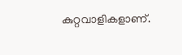കുറ്റവാളികളാണ്.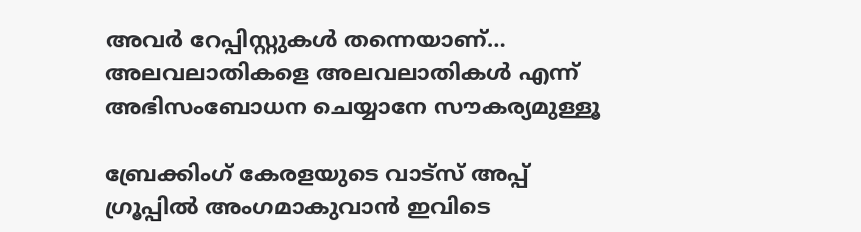അവര്‍ റേപ്പിസ്റ്റുകള്‍ തന്നെയാണ്…
അലവലാതികളെ അലവലാതികള്‍ എന്ന് അഭിസംബോധന ചെയ്യാനേ സൗകര്യമുള്ളൂ

ബ്രേക്കിംഗ് കേരളയുടെ വാട്സ് അപ്പ് ഗ്രൂപ്പിൽ അംഗമാകുവാൻ ഇവിടെ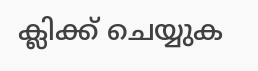ക്ലിക്ക് ചെയ്യുക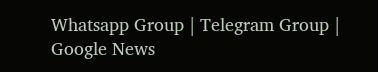Whatsapp Group | Telegram Group | Google News